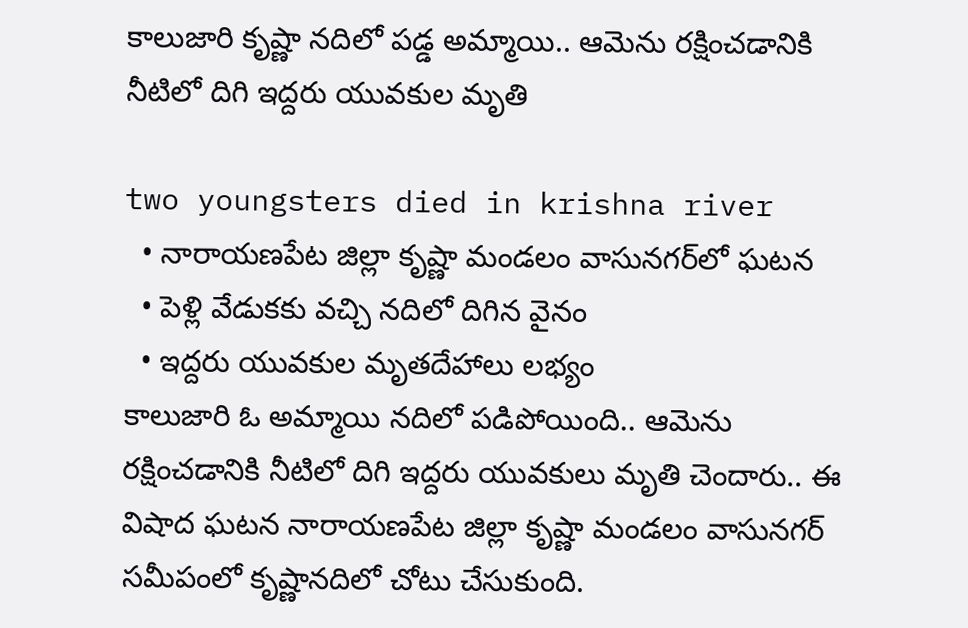కాలుజారి కృష్ణా నదిలో పడ్డ అమ్మాయి.. ఆమెను రక్షించడానికి నీటిలో దిగి ఇద్దరు యువకుల మృతి

two youngsters died in krishna river
  • నారాయణపేట జిల్లా కృష్ణా మండలం వాసునగర్‌లో ఘటన
  • పెళ్లి వేడుకకు వచ్చి నదిలో దిగిన వైనం
  • ఇద్దరు యువకుల మృతదేహాలు లభ్యం
కాలుజారి ఓ అమ్మాయి నదిలో పడిపోయింది.. ఆమెను రక్షించడానికి నీటిలో దిగి ఇద్దరు యువకులు మృతి చెందారు.. ఈ విషాద ఘటన నారాయణపేట జిల్లా కృష్ణా మండలం వాసునగర్‌ సమీపంలో కృష్ణానదిలో చోటు చేసుకుంది.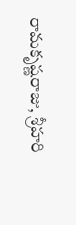రామకృష్ణరాజు, శ్రీహరి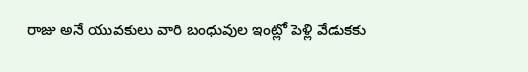రాజు అనే యువకులు వారి బంధువుల ఇంట్లో పెళ్లి వేడుకకు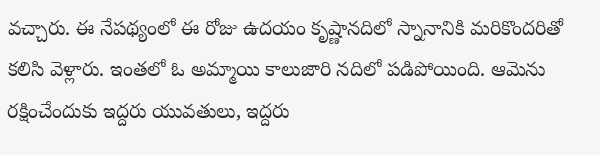వచ్చారు. ఈ నేపథ్యంలో ఈ రోజు ఉదయం కృష్ణానదిలో స్నానానికి మరికొందరితో కలిసి వెళ్లారు. ఇంతలో ఓ అమ్మాయి కాలుజారి నదిలో పడిపోయింది. ఆమెను రక్షించేందుకు ఇద్దరు యువతులు, ఇద్దరు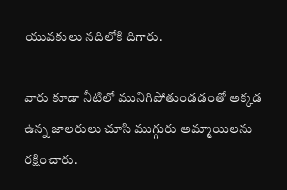యువకులు నదిలోకి దిగారు.

వారు కూడా నీటిలో మునిగిపోతుండడంతో అక్కడ ఉన్న జాలరులు చూసి ముగ్గురు అమ్మాయిలను రక్షించారు.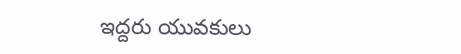ఇద్దరు యువకులు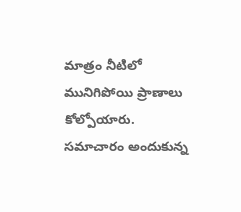మాత్రం నీటిలో మునిగిపోయి ప్రాణాలు కోల్పోయారు. సమాచారం అందుకున్న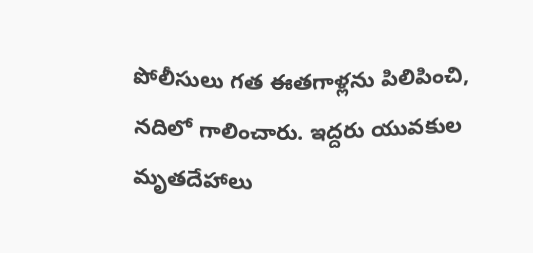పోలీసులు గత ఈతగాళ్లను పిలిపించి, నదిలో గాలించారు. ఇద్దరు యువకుల మృతదేహాలు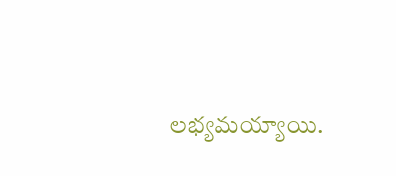లభ్యమయ్యాయి.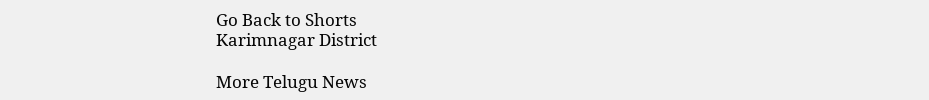Go Back to Shorts
Karimnagar District

More Telugu News